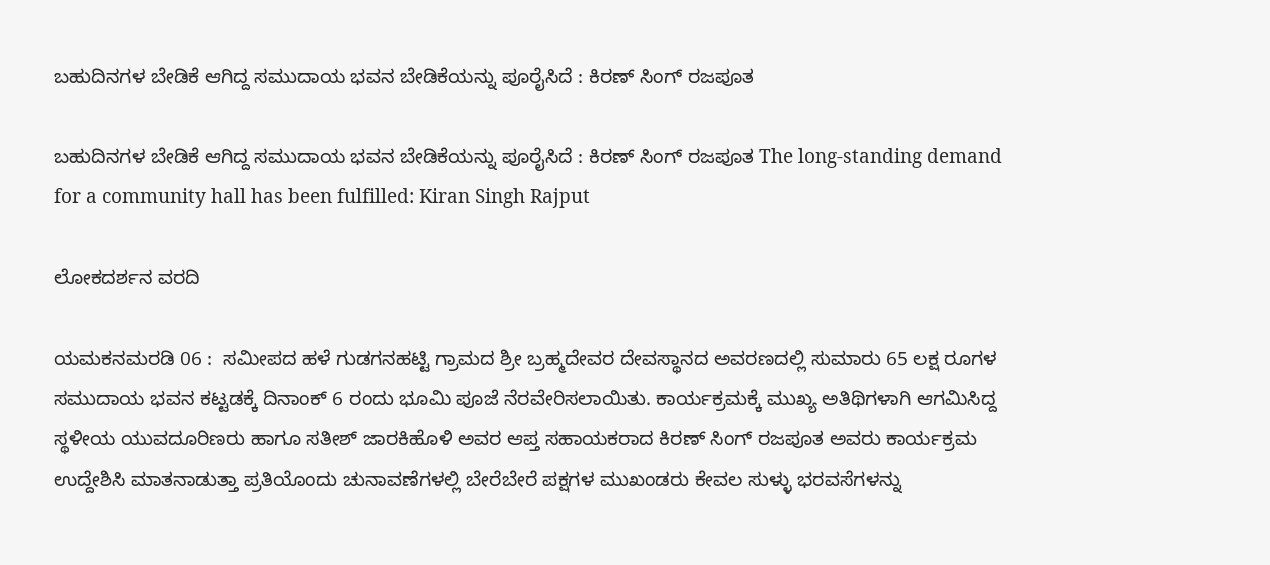ಬಹುದಿನಗಳ ಬೇಡಿಕೆ ಆಗಿದ್ದ ಸಮುದಾಯ ಭವನ ಬೇಡಿಕೆಯನ್ನು ಪೂರೈಸಿದೆ : ಕಿರಣ್ ಸಿಂಗ್ ರಜಪೂತ

ಬಹುದಿನಗಳ ಬೇಡಿಕೆ ಆಗಿದ್ದ ಸಮುದಾಯ ಭವನ ಬೇಡಿಕೆಯನ್ನು ಪೂರೈಸಿದೆ : ಕಿರಣ್ ಸಿಂಗ್ ರಜಪೂತ The long-standing demand for a community hall has been fulfilled: Kiran Singh Rajput

ಲೋಕದರ್ಶನ ವರದಿ

ಯಮಕನಮರಡಿ 06 :  ಸಮೀಪದ ಹಳೆ ಗುಡಗನಹಟ್ಟಿ ಗ್ರಾಮದ ಶ್ರೀ ಬ್ರಹ್ಮದೇವರ ದೇವಸ್ಥಾನದ ಅವರಣದಲ್ಲಿ ಸುಮಾರು 65 ಲಕ್ಷ ರೂಗಳ ಸಮುದಾಯ ಭವನ ಕಟ್ಟಡಕ್ಕೆ ದಿನಾಂಕ್ 6 ರಂದು ಭೂಮಿ ಪೂಜೆ ನೆರವೇರಿಸಲಾಯಿತು. ಕಾರ್ಯಕ್ರಮಕ್ಕೆ ಮುಖ್ಯ ಅತಿಥಿಗಳಾಗಿ ಆಗಮಿಸಿದ್ದ ಸ್ಥಳೀಯ ಯುವದೂರಿಣರು ಹಾಗೂ ಸತೀಶ್ ಜಾರಕಿಹೊಳಿ ಅವರ ಆಪ್ತ ಸಹಾಯಕರಾದ ಕಿರಣ್ ಸಿಂಗ್ ರಜಪೂತ ಅವರು ಕಾರ್ಯಕ್ರಮ ಉದ್ದೇಶಿಸಿ ಮಾತನಾಡುತ್ತಾ ಪ್ರತಿಯೊಂದು ಚುನಾವಣೆಗಳಲ್ಲಿ ಬೇರೆಬೇರೆ ಪಕ್ಷಗಳ ಮುಖಂಡರು ಕೇವಲ ಸುಳ್ಳು ಭರವಸೆಗಳನ್ನು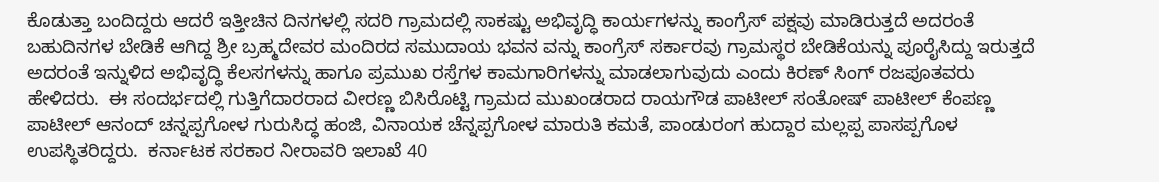ಕೊಡುತ್ತಾ ಬಂದಿದ್ದರು ಆದರೆ ಇತ್ತೀಚಿನ ದಿನಗಳಲ್ಲಿ ಸದರಿ ಗ್ರಾಮದಲ್ಲಿ ಸಾಕಷ್ಟು ಅಭಿವೃದ್ಧಿ ಕಾರ್ಯಗಳನ್ನು ಕಾಂಗ್ರೆಸ್ ಪಕ್ಷವು ಮಾಡಿರುತ್ತದೆ ಅದರಂತೆ ಬಹುದಿನಗಳ ಬೇಡಿಕೆ ಆಗಿದ್ದ ಶ್ರೀ ಬ್ರಹ್ಮದೇವರ ಮಂದಿರದ ಸಮುದಾಯ ಭವನ ವನ್ನು ಕಾಂಗ್ರೆಸ್ ಸರ್ಕಾರವು ಗ್ರಾಮಸ್ಥರ ಬೇಡಿಕೆಯನ್ನು ಪೂರೈಸಿದ್ದು ಇರುತ್ತದೆ ಅದರಂತೆ ಇನ್ನುಳಿದ ಅಭಿವೃದ್ಧಿ ಕೆಲಸಗಳನ್ನು ಹಾಗೂ ಪ್ರಮುಖ ರಸ್ತೆಗಳ ಕಾಮಗಾರಿಗಳನ್ನು ಮಾಡಲಾಗುವುದು ಎಂದು ಕಿರಣ್ ಸಿಂಗ್ ರಜಪೂತವರು ಹೇಳಿದರು.  ಈ ಸಂದರ್ಭದಲ್ಲಿ ಗುತ್ತಿಗೆದಾರರಾದ ವೀರಣ್ಣ ಬಿಸಿರೊಟ್ಟಿ ಗ್ರಾಮದ ಮುಖಂಡರಾದ ರಾಯಗೌಡ ಪಾಟೀಲ್ ಸಂತೋಷ್ ಪಾಟೀಲ್ ಕೆಂಪಣ್ಣ ಪಾಟೀಲ್ ಆನಂದ್ ಚನ್ನಪ್ಪಗೋಳ ಗುರುಸಿದ್ಧ ಹಂಜಿ, ವಿನಾಯಕ ಚೆನ್ನಪ್ಪಗೋಳ ಮಾರುತಿ ಕಮತೆ, ಪಾಂಡುರಂಗ ಹುದ್ದಾರ ಮಲ್ಲಪ್ಪ ಪಾಸಪ್ಪಗೊಳ  ಉಪಸ್ಥಿತರಿದ್ದರು.  ಕರ್ನಾಟಕ ಸರಕಾರ ನೀರಾವರಿ ಇಲಾಖೆ 40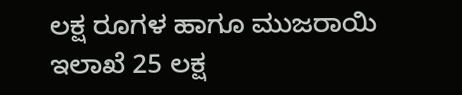ಲಕ್ಷ ರೂಗಳ ಹಾಗೂ ಮುಜರಾಯಿ ಇಲಾಖೆ 25 ಲಕ್ಷ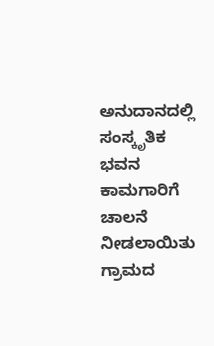ಅನುದಾನದಲ್ಲಿ ಸಂಸ್ಕೃತಿಕ ಭವನ ಕಾಮಗಾರಿಗೆ ಚಾಲನೆ ನೀಡಲಾಯಿತು ಗ್ರಾಮದ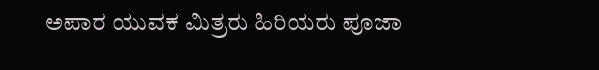ಅಪಾರ ಯುವಕ ಮಿತ್ರರು ಹಿರಿಯರು ಪೂಜಾ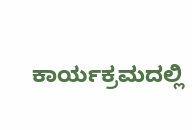ಕಾರ್ಯಕ್ರಮದಲ್ಲಿ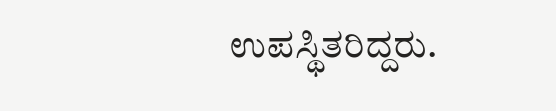ಉಪಸ್ಥಿತರಿದ್ದರು.